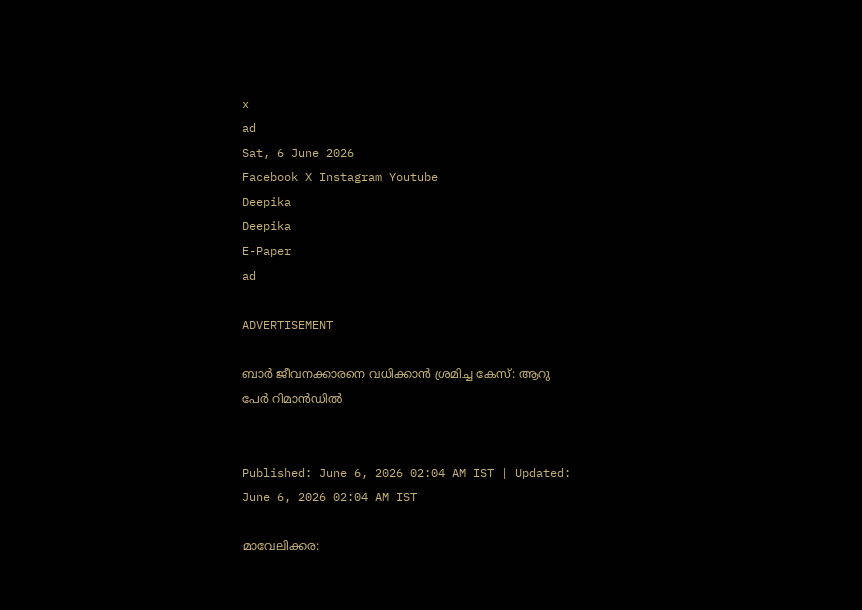x
ad
Sat, 6 June 2026
Facebook X Instagram Youtube
Deepika
Deepika
E-Paper
ad

ADVERTISEMENT

ബാർ ജീവനക്കാരനെ വധിക്കാൻ ശ്രമിച്ച കേസ്: ആറു പേർ റിമാൻഡിൽ


Published: June 6, 2026 02:04 AM IST | Updated: June 6, 2026 02:04 AM IST

മാവേലിക്കര: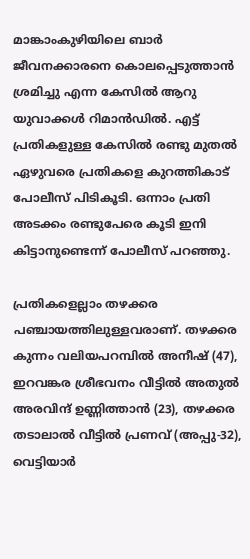മാങ്കാംകുഴിയിലെ ബാർ ജീവനക്കാരനെ കൊലപ്പെടുത്താൻ ശ്രമിച്ചു എന്ന കേസിൽ ആറു യുവാക്കൾ റിമാൻഡിൽ. എട്ട് പ്രതികളുള്ള കേസിൽ രണ്ടു മുതൽ ഏഴുവരെ പ്രതികളെ കുറത്തികാട് പോലീസ് പിടികൂടി. ഒന്നാം പ്രതി അടക്കം രണ്ടുപേരെ കൂടി ഇനി കിട്ടാനുണ്ടെന്ന് പോലീസ് പറഞ്ഞു.

പ്രതികളെല്ലാം തഴക്കര പഞ്ചായത്തിലുള്ളവരാണ്. തഴക്കര കുന്നം വലിയപറമ്പിൽ അനീഷ് (47), ഇറവങ്കര ശ്രീഭവനം വീട്ടിൽ അതുൽ അരവിന്ദ് ഉണ്ണിത്താൻ (23), തഴക്കര തടാലാൽ വീട്ടിൽ പ്രണവ് (അപ്പു-32), വെട്ടിയാർ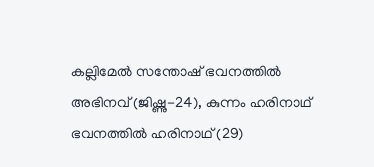കല്ലിമേൽ സന്തോഷ് ഭവനത്തിൽ അഭിനവ് (ജിഷ്ണു-24), കുന്നം ഹരിനാഥ് ഭവനത്തിൽ ഹരിനാഥ് (29)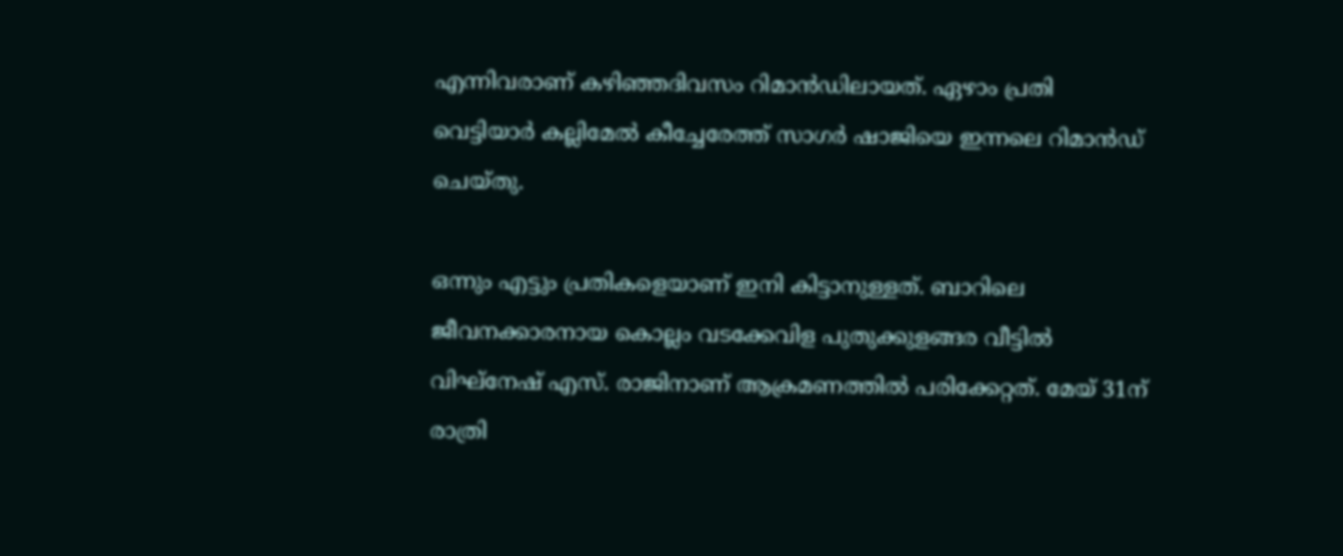എന്നിവരാണ് കഴിഞ്ഞദിവസം റിമാൻഡിലായത്. ഏഴാം പ്രതി വെട്ടിയാർ കല്ലിമേൽ കീച്ചേരേത്ത് സാഗർ ഷാജിയെ ഇന്നലെ റിമാൻഡ് ചെയ്തു.

ഒന്നും എട്ടും പ്രതികളെയാണ് ഇനി കിട്ടാനുള്ളത്. ബാറിലെ ജീവനക്കാരനായ കൊല്ലം വടക്കേവിള പുതുക്കുളങ്ങര വീട്ടിൽ വിഘ്നേഷ് എസ്. രാജിനാണ് ആക്രമണത്തിൽ പരിക്കേറ്റത്. മേയ് 31ന് രാത്രി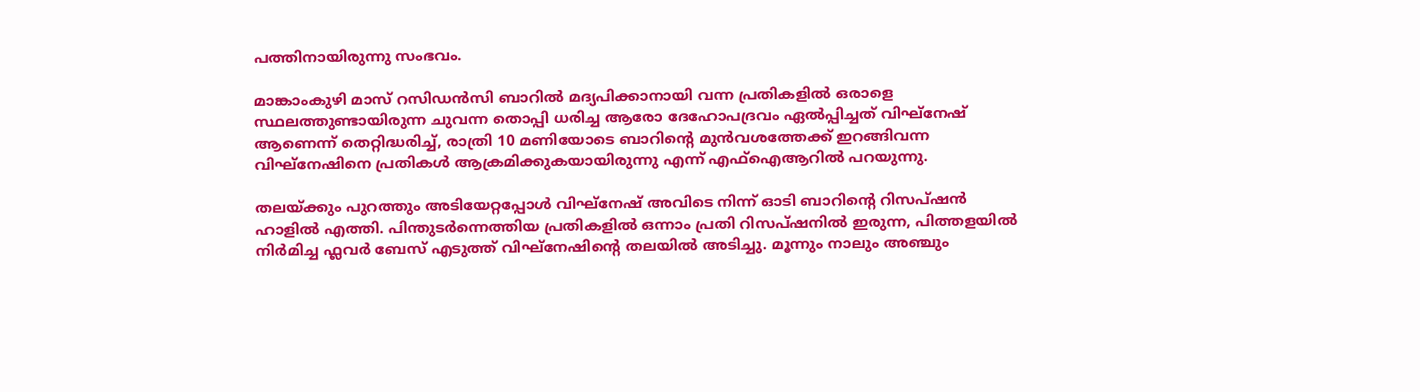പത്തിനായിരുന്നു സംഭവം.

മാങ്കാംകുഴി മാസ് റസിഡൻസി ബാറിൽ മദ്യപിക്കാനായി വന്ന പ്രതികളിൽ ഒരാളെ സ്ഥലത്തുണ്ടായിരുന്ന ചുവന്ന തൊപ്പി ധരിച്ച ആരോ ദേഹോപദ്രവം ഏൽപ്പിച്ചത് വിഘ്നേഷ് ആണെന്ന് തെറ്റിദ്ധരിച്ച്, രാത്രി 10 മണിയോടെ ബാറിന്‍റെ മുൻവശത്തേക്ക് ഇറങ്ങിവന്ന വിഘ്നേഷിനെ പ്രതികൾ ആക്രമിക്കുകയായിരുന്നു എന്ന് എഫ്ഐആറിൽ പറയുന്നു.

തലയ്ക്കും പുറത്തും അടിയേറ്റപ്പോൾ വിഘ്നേഷ് അവിടെ നിന്ന് ഓടി ബാറിന്‍റെ റിസപ്ഷൻ ഹാളിൽ എത്തി. പിന്തുടർന്നെത്തിയ പ്രതികളിൽ ഒന്നാം പ്രതി റിസപ്ഷനിൽ ഇരുന്ന, പിത്തളയിൽ നിർമിച്ച ഫ്ലവർ ബേസ് എടുത്ത് വിഘ്നേഷിന്‍റെ തലയിൽ അടിച്ചു. മൂന്നും നാലും അഞ്ചും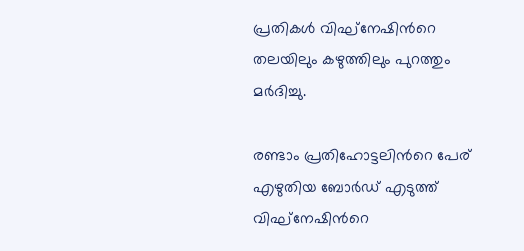പ്രതികൾ വിഘ്നേഷിന്‍റെ തലയിലും കഴുത്തിലും പുറത്തും മർദിച്ചു.

രണ്ടാം പ്രതിഹോട്ടലിന്‍റെ പേര് എഴുതിയ ബോർഡ് എടുത്ത് വിഘ്നേഷിന്‍റെ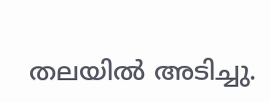തലയിൽ അടിച്ചു.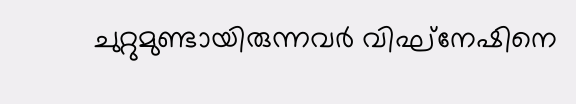ചുറ്റുമുണ്ടായിരുന്നവർ വിഘ്നേഷിനെ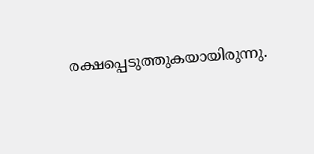രക്ഷപ്പെടുത്തുകയായിരുന്നു.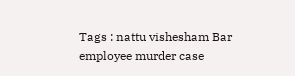Tags : nattu vishesham Bar employee murder case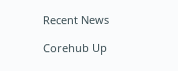Recent News

Corehub Up